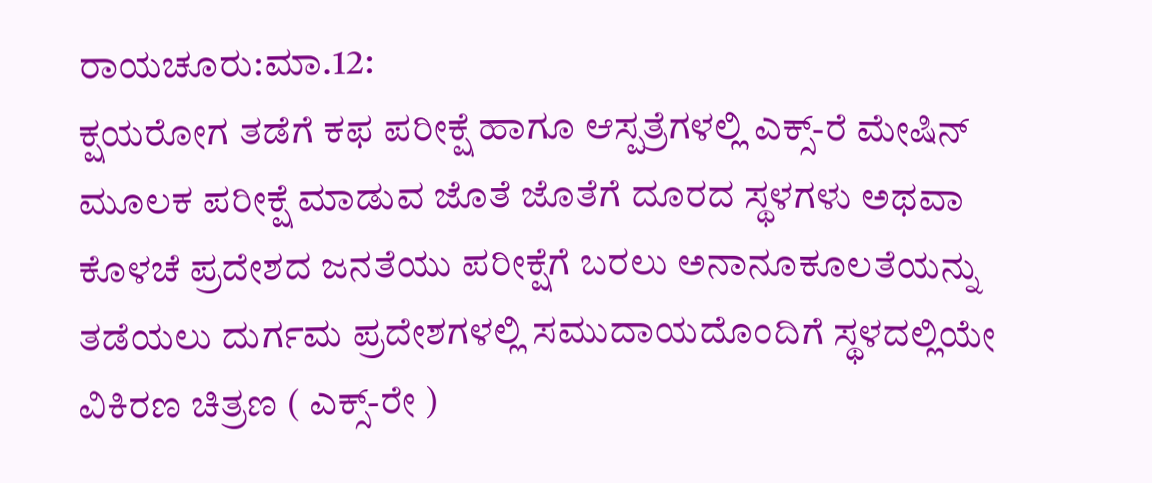ರಾಯಚೂರು:ಮಾ.12:
ಕ್ಷಯರೋಗ ತಡೆಗೆ ಕಫ ಪರೀಕ್ಷೆ ಹಾಗೂ ಆಸ್ಪತ್ರೆಗಳಲ್ಲಿ ಎಕ್ಸ್-ರೆ ಮೇಷಿನ್ ಮೂಲಕ ಪರೀಕ್ಷೆ ಮಾಡುವ ಜೊತೆ ಜೊತೆಗೆ ದೂರದ ಸ್ಥಳಗಳು ಅಥವಾ ಕೊಳಚೆ ಪ್ರದೇಶದ ಜನತೆಯು ಪರೀಕ್ಷೆಗೆ ಬರಲು ಅನಾನೂಕೂಲತೆಯನ್ನು ತಡೆಯಲು ದುರ್ಗಮ ಪ್ರದೇಶಗಳಲ್ಲಿ ಸಮುದಾಯದೊಂದಿಗೆ ಸ್ಥಳದಲ್ಲಿಯೇ ವಿಕಿರಣ ಚಿತ್ರಣ ( ಎಕ್ಸ್-ರೇ )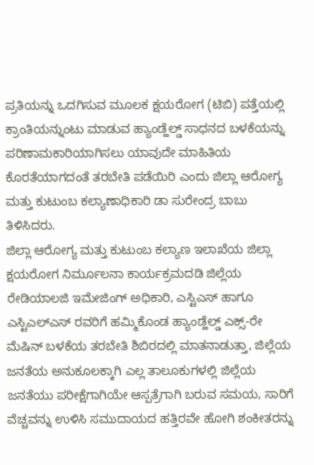ಪ್ರತಿಯನ್ನು ಒದಗಿಸುವ ಮೂಲಕ ಕ್ಷಯರೋಗ (ಟಿಬಿ) ಪತ್ತೆಯಲ್ಲಿ ಕ್ರಾಂತಿಯನ್ನುಂಟು ಮಾಡುವ ಹ್ಯಾಂಡ್ಹೆಲ್ಡ್ ಸಾಧನದ ಬಳಕೆಯನ್ನು ಪರಿಣಾಮಕಾರಿಯಾಗಿಸಲು ಯಾವುದೇ ಮಾಹಿತಿಯ ಕೊರತೆಯಾಗದಂತೆ ತರಬೇತಿ ಪಡೆಯಿರಿ ಎಂದು ಜಿಲ್ಲಾ ಆರೋಗ್ಯ ಮತ್ತು ಕುಟುಂಬ ಕಲ್ಯಾಣಾಧಿಕಾರಿ ಡಾ ಸುರೇಂದ್ರ ಬಾಬು ತಿಳಿಸಿದರು.
ಜಿಲ್ಲಾ ಆರೋಗ್ಯ ಮತ್ತು ಕುಟುಂಬ ಕಲ್ಯಾಣ ಇಲಾಖೆಯ ಜಿಲ್ಲಾ ಕ್ಷಯರೋಗ ನಿರ್ಮೂಲನಾ ಕಾರ್ಯಕ್ರಮದಡಿ ಜಿಲ್ಲೆಯ ರೇಡಿಯಾಲಜಿ ಇಮೇಜಿಂಗ್ ಅಧಿಕಾರಿ, ಎಸ್ಟಿಎಸ್ ಹಾಗೂ ಎಸ್ಟಿಎಲ್ಎಸ್ ರವರಿಗೆ ಹಮ್ಮಿಕೊಂಡ ಹ್ಯಾಂಡ್ಹೆಲ್ಡ್ ಎಕ್ಸ್-ರೇ ಮೆಷಿನ್ ಬಳಕೆಯ ತರಬೇತಿ ಶಿಬಿರದಲ್ಲಿ ಮಾತನಾಡುತ್ತಾ, ಜಿಲ್ಲೆಯ ಜನತೆಯ ಅನುಕೂಲಕ್ಕಾಗಿ ಎಲ್ಲ ತಾಲೂಕುಗಳಲ್ಲಿ ಜಿಲ್ಲೆಯ ಜನತೆಯು ಪರೀಕ್ಷೆಗಾಗಿಯೇ ಆಸ್ಪತ್ರೆಗಾಗಿ ಬರುವ ಸಮಯ, ಸಾರಿಗೆ ವೆಚ್ಚವನ್ನು ಉಳಿಸಿ ಸಮುದಾಯದ ಹತ್ತಿರವೇ ಹೋಗಿ ಶಂಕೀತರನ್ನು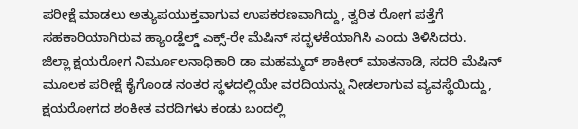ಪರೀಕ್ಷೆ ಮಾಡಲು ಅತ್ಯುಪಯುಕ್ತವಾಗುವ ಉಪಕರಣವಾಗಿದ್ದು, ತ್ವರಿತ ರೋಗ ಪತ್ತೆಗೆ ಸಹಕಾರಿಯಾಗಿರುವ ಹ್ಯಾಂಡ್ಹೆಲ್ಡ್ ಎಕ್ಸ್-ರೇ ಮೆಷಿನ್ ಸದ್ಭಳಕೆಯಾಗಿಸಿ ಎಂದು ತಿಳಿಸಿದರು.
ಜಿಲ್ಲಾ ಕ್ಷಯರೋಗ ನಿರ್ಮೂಲನಾಧಿಕಾರಿ ಡಾ ಮಹಮ್ಮದ್ ಶಾಕೀರ್ ಮಾತನಾಡಿ, ಸದರಿ ಮೆಷಿನ್ ಮೂಲಕ ಪರೀಕ್ಷೆ ಕೈಗೊಂಡ ನಂತರ ಸ್ಥಳದಲ್ಲಿಯೇ ವರದಿಯನ್ನು ನೀಡಲಾಗುವ ವ್ಯವಸ್ಥೆಯಿದ್ದು, ಕ್ಷಯರೋಗದ ಶಂಕೀತ ವರದಿಗಳು ಕಂಡು ಬಂದಲ್ಲಿ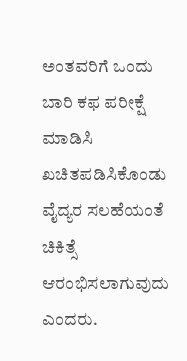ಅಂತವರಿಗೆ ಒಂದು ಬಾರಿ ಕಫ ಪರೀಕ್ಷೆ ಮಾಡಿಸಿ ಖಚಿತಪಡಿಸಿಕೊಂಡು ವೈದ್ಯರ ಸಲಹೆಯಂತೆ ಚಿಕಿತ್ಸೆ ಆರಂಭಿಸಲಾಗುವುದು ಎಂದರು.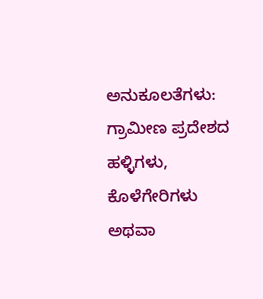ಅನುಕೂಲತೆಗಳು:
ಗ್ರಾಮೀಣ ಪ್ರದೇಶದ ಹಳ್ಳಿಗಳು, ಕೊಳೆಗೇರಿಗಳು ಅಥವಾ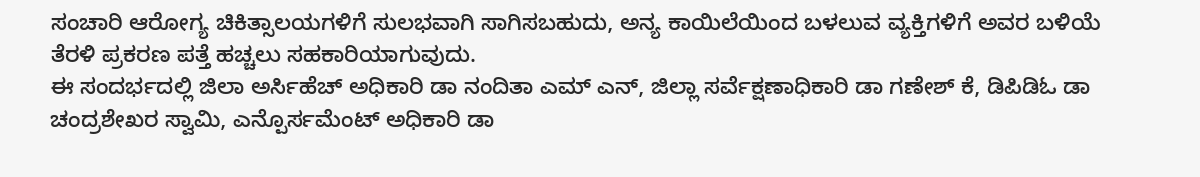ಸಂಚಾರಿ ಆರೋಗ್ಯ ಚಿಕಿತ್ಸಾಲಯಗಳಿಗೆ ಸುಲಭವಾಗಿ ಸಾಗಿಸಬಹುದು, ಅನ್ಯ ಕಾಯಿಲೆಯಿಂದ ಬಳಲುವ ವ್ಯಕ್ತಿಗಳಿಗೆ ಅವರ ಬಳಿಯೆ ತೆರಳಿ ಪ್ರಕರಣ ಪತ್ತೆ ಹಚ್ಚಲು ಸಹಕಾರಿಯಾಗುವುದು.
ಈ ಸಂದರ್ಭದಲ್ಲಿ ಜಿಲಾ ಅರ್ಸಿಹೆಚ್ ಅಧಿಕಾರಿ ಡಾ ನಂದಿತಾ ಎಮ್ ಎನ್, ಜಿಲ್ಲಾ ಸರ್ವೆಕ್ಷಣಾಧಿಕಾರಿ ಡಾ ಗಣೇಶ್ ಕೆ, ಡಿಪಿಡಿಓ ಡಾ ಚಂದ್ರಶೇಖರ ಸ್ವಾಮಿ, ಎನ್ಪೊರ್ಸಮೆಂಟ್ ಅಧಿಕಾರಿ ಡಾ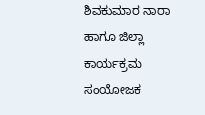ಶಿವಕುಮಾರ ನಾರಾ ಹಾಗೂ ಜಿಲ್ಲಾ ಕಾರ್ಯಕ್ರಮ ಸಂಯೋಜಕ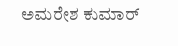ಅಮರೇಶ ಕುಮಾರ್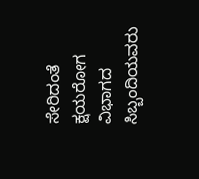ಸೇರಿದಂತೆ ಕ್ಷಯರೋಗ ವಿಭಾಗದ ಸಿಬ್ಬಂದಿಯವರು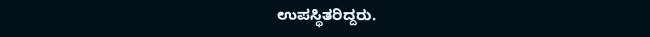ಉಪಸ್ಥಿತರಿದ್ದರು.